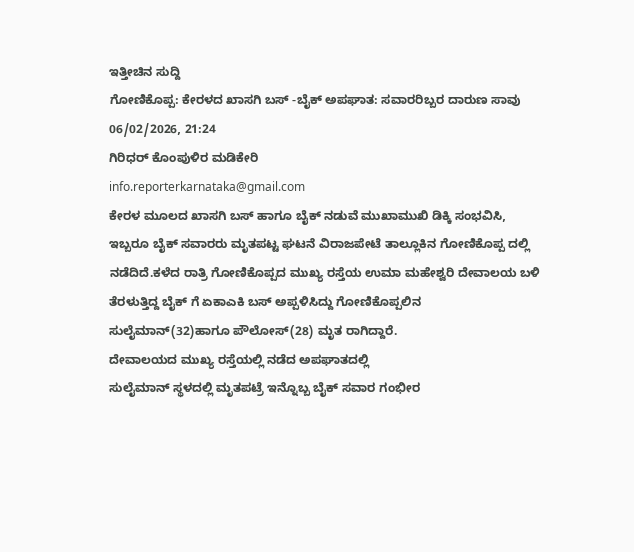ಇತ್ತೀಚಿನ ಸುದ್ದಿ
ಗೋಣಿಕೊಪ್ಪ: ಕೇರಳದ ಖಾಸಗಿ ಬಸ್ -ಬೈಕ್ ಅಪಘಾತ: ಸವಾರರಿಬ್ಬರ ದಾರುಣ ಸಾವು
06/02/2026, 21:24
ಗಿರಿಧರ್ ಕೊಂಪುಳಿರ ಮಡಿಕೇರಿ
info.reporterkarnataka@gmail.com
ಕೇರಳ ಮೂಲದ ಖಾಸಗಿ ಬಸ್ ಹಾಗೂ ಬೈಕ್ ನಡುವೆ ಮುಖಾಮುಖಿ ಡಿಕ್ಕಿ ಸಂಭವಿಸಿ, ಇಬ್ಬರೂ ಬೈಕ್ ಸವಾರರು ಮೃತಪಟ್ಟ ಘಟನೆ ವಿರಾಜಪೇಟೆ ತಾಲ್ಲೂಕಿನ ಗೋಣಿಕೊಪ್ಪ ದಲ್ಲಿ ನಡೆದಿದೆ.ಕಳೆದ ರಾತ್ರಿ ಗೋಣಿಕೊಪ್ಪದ ಮುಖ್ಯ ರಸ್ತೆಯ ಉಮಾ ಮಹೇಶ್ವರಿ ದೇವಾಲಯ ಬಳಿ ತೆರಳುತ್ತಿದ್ದ ಬೈಕ್ ಗೆ ಏಕಾಎಕಿ ಬಸ್ ಅಪ್ಪಳಿಸಿದ್ದು ಗೋಣಿಕೊಪ್ಪಲಿನ ಸುಲೈಮಾನ್(32)ಹಾಗೂ ಪೌಲೋಸ್(28) ಮೃತ ರಾಗಿದ್ದಾರೆ.
ದೇವಾಲಯದ ಮುಖ್ಯ ರಸ್ತೆಯಲ್ಲಿ ನಡೆದ ಅಪಘಾತದಲ್ಲಿ
ಸುಲೈಮಾನ್ ಸ್ಥಳದಲ್ಲಿ ಮೃತಪಟ್ರೆ ಇನ್ನೊಬ್ಬ ಬೈಕ್ ಸವಾರ ಗಂಭೀರ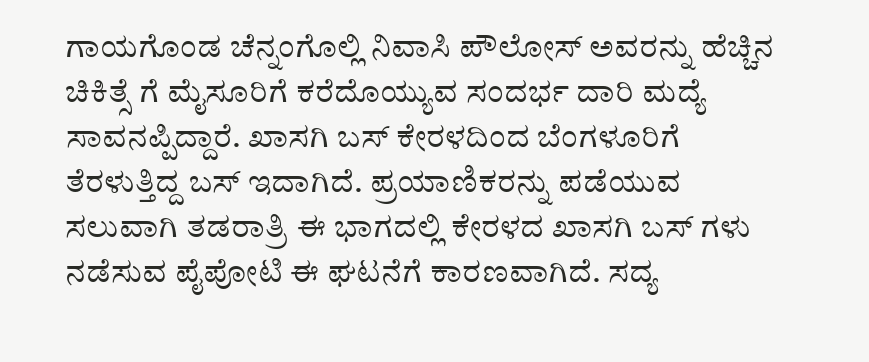ಗಾಯಗೊಂಡ ಚೆನ್ನಂಗೊಲ್ಲಿ ನಿವಾಸಿ ಪೌಲೋಸ್ ಅವರನ್ನು ಹೆಚ್ಚಿನ ಚಿಕಿತ್ಸೆ ಗೆ ಮೈಸೂರಿಗೆ ಕರೆದೊಯ್ಯುವ ಸಂದರ್ಭ ದಾರಿ ಮದ್ಯೆ ಸಾವನಪ್ಪಿದ್ದಾರೆ. ಖಾಸಗಿ ಬಸ್ ಕೇರಳದಿಂದ ಬೆಂಗಳೂರಿಗೆ ತೆರಳುತ್ತಿದ್ದ ಬಸ್ ಇದಾಗಿದೆ. ಪ್ರಯಾಣಿಕರನ್ನು ಪಡೆಯುವ ಸಲುವಾಗಿ ತಡರಾತ್ರಿ ಈ ಭಾಗದಲ್ಲಿ ಕೇರಳದ ಖಾಸಗಿ ಬಸ್ ಗಳು ನಡೆಸುವ ಪೈಪೋಟಿ ಈ ಘಟನೆಗೆ ಕಾರಣವಾಗಿದೆ. ಸದ್ಯ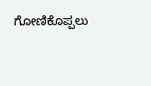ಗೋಣಿಕೊಪ್ಪಲು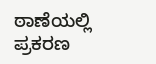ಠಾಣೆಯಲ್ಲಿ ಪ್ರಕರಣ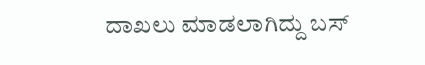ದಾಖಲು ಮಾಡಲಾಗಿದ್ದು ಬಸ್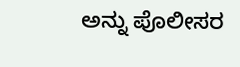ಅನ್ನು ಪೊಲೀಸರ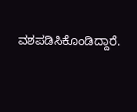ವಶಪಡಿಸಿಕೊಂಡಿದ್ದಾರೆ.